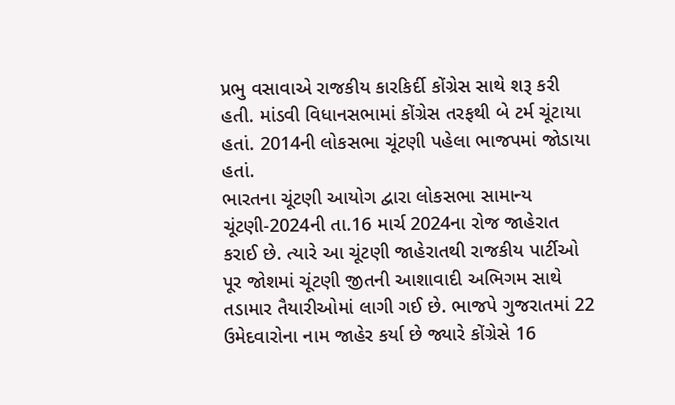પ્રભુ વસાવાએ રાજકીય કારકિર્દી કોંગ્રેસ સાથે શરૂ કરી હતી. માંડવી વિધાનસભામાં કોંગ્રેસ તરફથી બે ટર્મ ચૂંટાયા હતાં. 2014ની લોકસભા ચૂંટણી પહેલા ભાજપમાં જોડાયા હતાં.
ભારતના ચૂંટણી આયોગ દ્વારા લોકસભા સામાન્ય ચૂંટણી-2024ની તા.16 માર્ચ 2024ના રોજ જાહેરાત કરાઈ છે. ત્યારે આ ચૂંટણી જાહેરાતથી રાજકીય પાર્ટીઓ પૂર જોશમાં ચૂંટણી જીતની આશાવાદી અભિગમ સાથે તડામાર તૈયારીઓમાં લાગી ગઈ છે. ભાજપે ગુજરાતમાં 22 ઉમેદવારોના નામ જાહેર કર્યા છે જ્યારે કોંગ્રેસે 16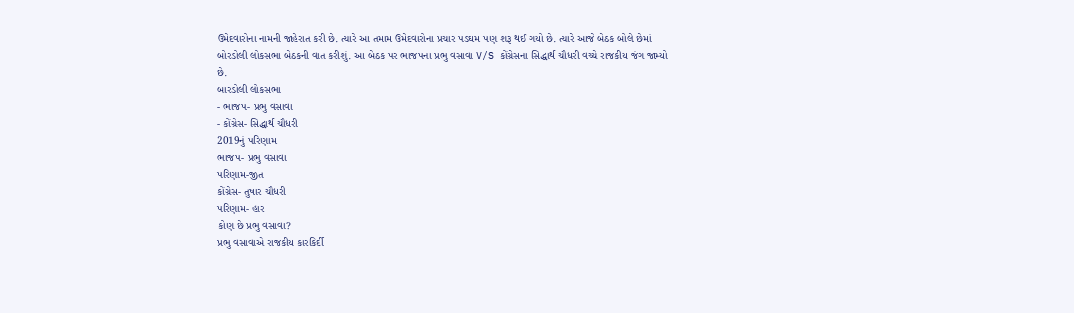ઉમેદવારોના નામની જાહેરાત કરી છે. ત્યારે આ તમામ ઉમેદવારોના પ્રચાર પડઘમ પણ શરૂ થઈ ગયો છે. ત્યારે આજે બેઠક બોલે છેમાં બોરડોલી લોકસભા બેઠકની વાત કરીશું. આ બેઠક પર ભાજપના પ્રભુ વસાવા V/S કોંગ્રેસના સિદ્ધાર્થ ચૌધરી વચ્ચે રાજકીય જંગ જામ્યો છે.
બારડોલી લોકસભા
- ભાજપ- પ્રભુ વસાવા
- કોંગ્રેસ- સિદ્ધાર્થ ચૌધરી
2019નું પરિણામ
ભાજપ- પ્રભુ વસાવા
પરિણામ-જીત
કોંગ્રેસ- તુષાર ચૌધરી
પરિણામ- હાર
કોણ છે પ્રભુ વસાવા?
પ્રભુ વસાવાએ રાજકીય કારકિર્દી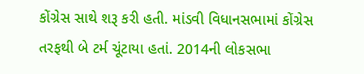કોંગ્રેસ સાથે શરૂ કરી હતી. માંડવી વિધાનસભામાં કોંગ્રેસ તરફથી બે ટર્મ ચૂંટાયા હતાં. 2014ની લોકસભા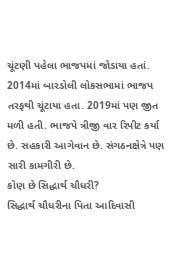ચૂંટણી પહેલા ભાજપમાં જોડાયા હતાં. 2014માં બારડોલી લોકસભામાં ભાજપ તરફથી ચૂંટાયા હતા. 2019માં પણ જીત મળી હતી. ભાજપે ત્રીજી વાર રિપીટ કર્યા છે. સહકારી આગેવાન છે. સંગઠનક્ષેત્રે પણ સારી કામગીરી છે.
કોણ છે સિદ્ધાર્થ ચૌધરી?
સિદ્ધાર્થ ચૌધરીના પિતા આદિવાસી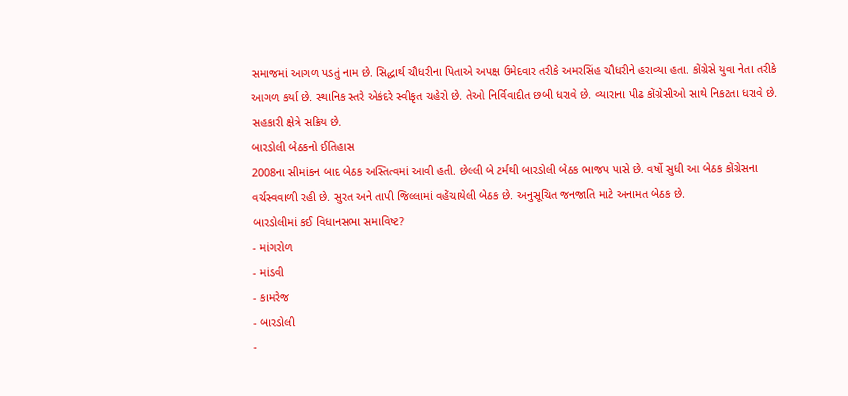સમાજમાં આગળ પડતું નામ છે. સિદ્ધાર્થ ચૌધરીના પિતાએ અપક્ષ ઉમેદવાર તરીકે અમરસિંહ ચૌધરીને હરાવ્યા હતા. કોંગ્રેસે યુવા નેતા તરીકે આગળ કર્યા છે. સ્થાનિક સ્તરે એકંદરે સ્વીકૃત ચહેરો છે. તેઓ નિર્વિવાદીત છબી ધરાવે છે. વ્યારાના પીઢ કોંગ્રેસીઓ સાથે નિકટતા ધરાવે છે. સહકારી ક્ષેત્રે સક્રિય છે.
બારડોલી બેઠકનો ઈતિહાસ
2008ના સીમાંકન બાદ બેઠક અસ્તિત્વમાં આવી હતી. છેલ્લી બે ટર્મથી બારડોલી બેઠક ભાજપ પાસે છે. વર્ષો સુધી આ બેઠક કોંગ્રેસના વર્ચસ્વવાળી રહી છે. સુરત અને તાપી જિલ્લામાં વહેંચાયેલી બેઠક છે. અનુસૂચિત જનજાતિ માટે અનામત બેઠક છે.
બારડોલીમાં કઈ વિધાનસભા સમાવિષ્ટ?
- માંગરોળ
- માંડવી
- કામરેજ
- બારડોલી
-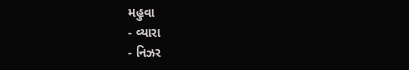મહુવા
- વ્યારા
- નિઝર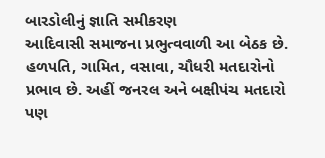બારડોલીનું જ્ઞાતિ સમીકરણ
આદિવાસી સમાજના પ્રભુત્વવાળી આ બેઠક છે. હળપતિ, ગામિત, વસાવા, ચૌધરી મતદારોનો પ્રભાવ છે. અહીં જનરલ અને બક્ષીપંચ મતદારો પણ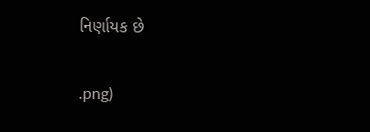નિર્ણાયક છે


.png)